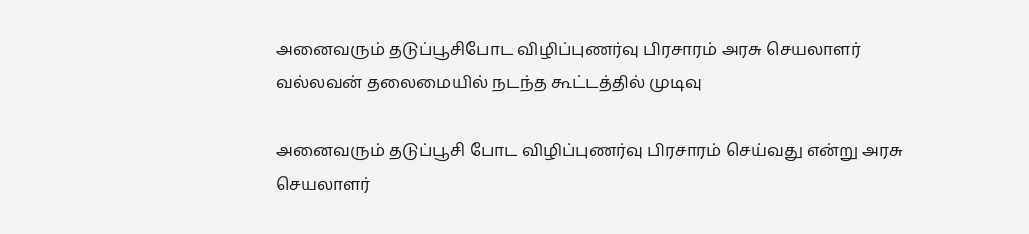அனைவரும் தடுப்பூசிபோட விழிப்புணர்வு பிரசாரம் அரசு செயலாளர் வல்லவன் தலைமையில் நடந்த கூட்டத்தில் முடிவு

அனைவரும் தடுப்பூசி போட விழிப்புணர்வு பிரசாரம் செய்வது என்று அரசு செயலாளர்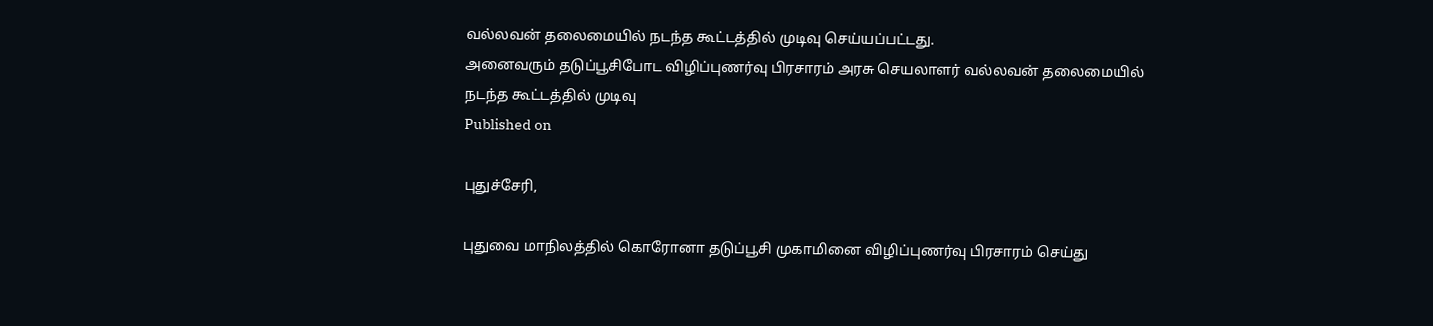வல்லவன் தலைமையில் நடந்த கூட்டத்தில் முடிவு செய்யப்பட்டது.
அனைவரும் தடுப்பூசிபோட விழிப்புணர்வு பிரசாரம் அரசு செயலாளர் வல்லவன் தலைமையில் நடந்த கூட்டத்தில் முடிவு
Published on

புதுச்சேரி,

புதுவை மாநிலத்தில் கொரோனா தடுப்பூசி முகாமினை விழிப்புணர்வு பிரசாரம் செய்து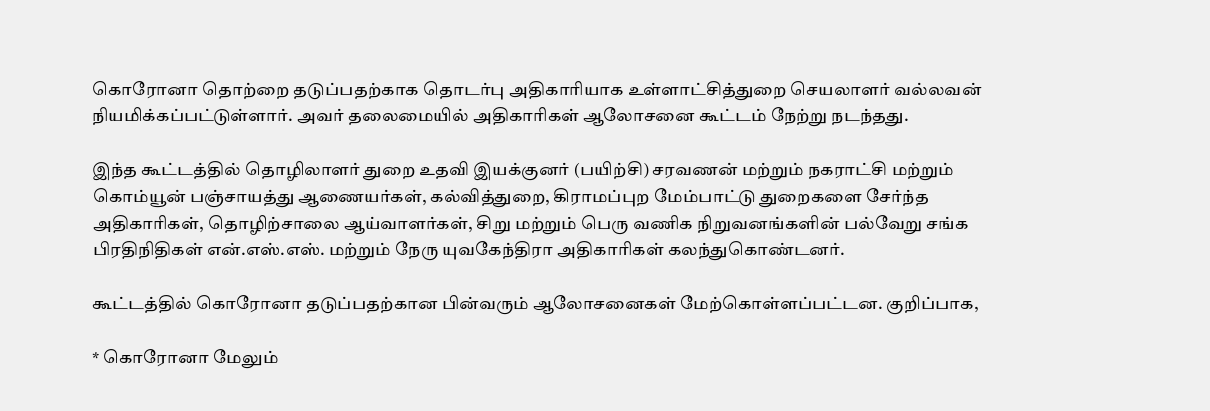கொரோனா தொற்றை தடுப்பதற்காக தொடர்பு அதிகாரியாக உள்ளாட்சித்துறை செயலாளர் வல்லவன் நியமிக்கப்பட்டுள்ளார். அவர் தலைமையில் அதிகாரிகள் ஆலோசனை கூட்டம் நேற்று நடந்தது.

இந்த கூட்டத்தில் தொழிலாளர் துறை உதவி இயக்குனர் (பயிற்சி) சரவணன் மற்றும் நகராட்சி மற்றும் கொம்யூன் பஞ்சாயத்து ஆணையர்கள், கல்வித்துறை, கிராமப்புற மேம்பாட்டு துறைகளை சேர்ந்த அதிகாரிகள், தொழிற்சாலை ஆய்வாளர்கள், சிறு மற்றும் பெரு வணிக நிறுவனங்களின் பல்வேறு சங்க பிரதிநிதிகள் என்.எஸ்.எஸ். மற்றும் நேரு யுவகேந்திரா அதிகாரிகள் கலந்துகொண்டனர்.

கூட்டத்தில் கொரோனா தடுப்பதற்கான பின்வரும் ஆலோசனைகள் மேற்கொள்ளப்பட்டன. குறிப்பாக,

* கொரோனா மேலும்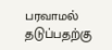பரவாமல் தடுப்பதற்கு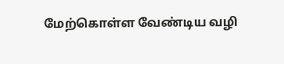மேற்கொள்ள வேண்டிய வழி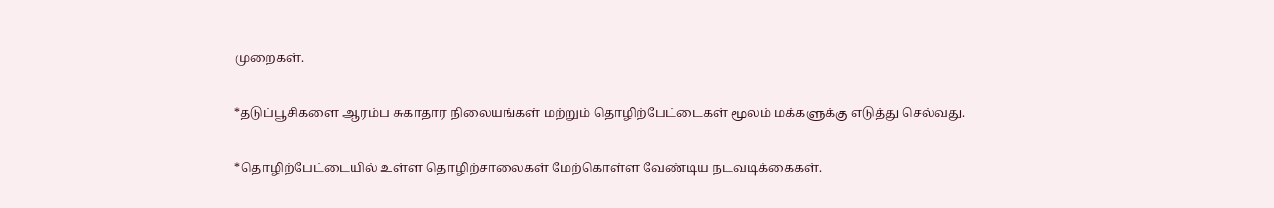முறைகள்.

*தடுப்பூசிகளை ஆரம்ப சுகாதார நிலையங்கள் மற்றும் தொழிற்பேட்டைகள் மூலம் மக்களுக்கு எடுத்து செல்வது.

*தொழிற்பேட்டையில் உள்ள தொழிற்சாலைகள் மேற்கொள்ள வேண்டிய நடவடிக்கைகள்.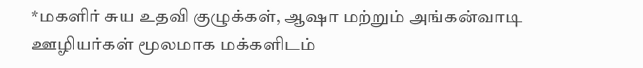*மகளிர் சுய உதவி குழுக்கள், ஆஷா மற்றும் அங்கன்வாடி ஊழியர்கள் மூலமாக மக்களிடம்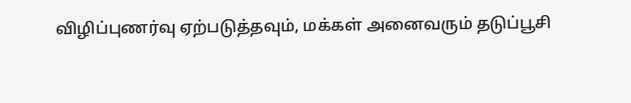விழிப்புணர்வு ஏற்படுத்தவும், மக்கள் அனைவரும் தடுப்பூசி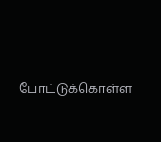போட்டுக்கொள்ள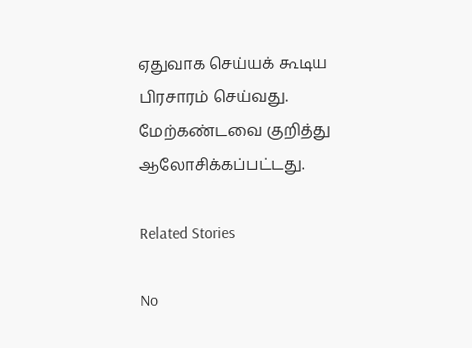ஏதுவாக செய்யக் கூடிய பிரசாரம் செய்வது. மேற்கண்டவை குறித்து ஆலோசிக்கப்பட்டது.

Related Stories

No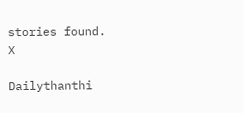stories found.
X

Dailythanthi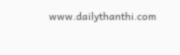www.dailythanthi.com